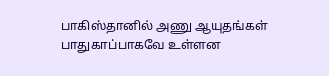பாகிஸ்தானில் அணு ஆயுதங்கள் பாதுகாப்பாகவே உள்ளன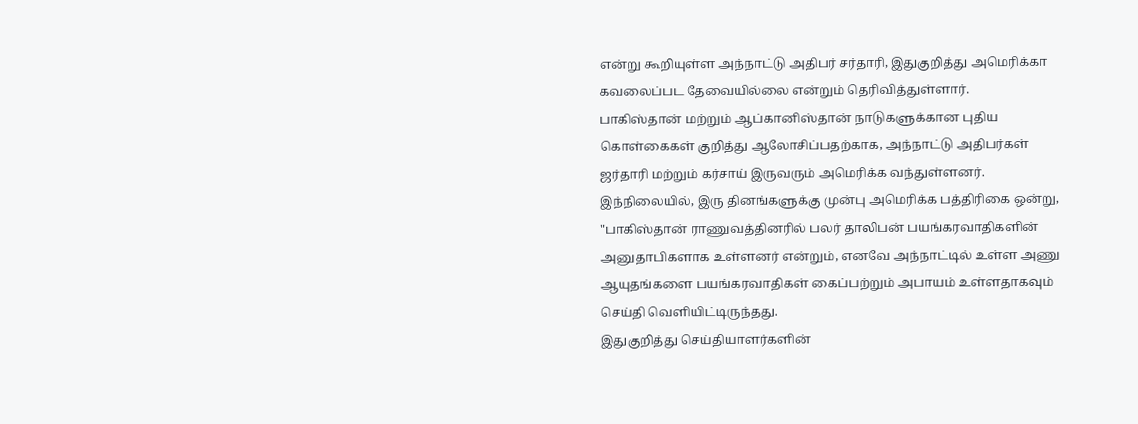என்று கூறியுள்ள அந்நாட்டு அதிபர் சர்தாரி, இதுகுறித்து அமெரிக்கா கவலைப்பட தேவையில்லை என்றும் தெரிவித்துள்ளார்.
பாகிஸ்தான் மற்றும் ஆப்கானிஸ்தான் நாடுகளுக்கான புதிய கொள்கைகள் குறித்து ஆலோசிப்பதற்காக, அந்நாட்டு அதிபர்கள் ஜர்தாரி மற்றும் கர்சாய் இருவரும் அமெரிக்க வந்துள்ளனர்.
இந்நிலையில், இரு தினங்களுக்கு முன்பு அமெரிக்க பத்திரிகை ஒன்று, "பாகிஸ்தான் ராணுவத்தினரில் பலர் தாலிபன் பயங்கரவாதிகளின் அனுதாபிகளாக உள்ளனர் என்றும், எனவே அந்நாட்டில் உள்ள அணு ஆயுதங்களை பயங்கரவாதிகள் கைப்பற்றும் அபாயம் உள்ளதாகவும் செய்தி வெளியிட்டிருந்தது.
இதுகுறித்து செய்தியாளர்களின்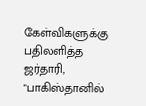கேள்விகளுக்கு பதிலளித்த ஜர்தாரி, "பாகிஸ்தானில்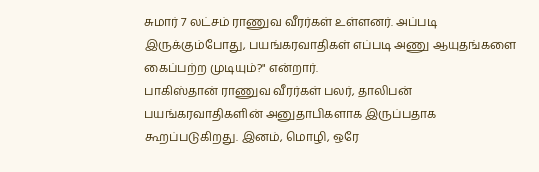சுமார் 7 லட்சம் ராணுவ வீரர்கள் உள்ளனர். அப்படி இருக்கும்போது, பயங்கரவாதிகள் எப்படி அணு ஆயுதங்களை கைப்பற்ற முடியும்?" என்றார்.
பாகிஸ்தான் ராணுவ வீரர்கள் பலர், தாலிபன் பயங்கரவாதிகளின் அனுதாபிகளாக இருப்பதாக கூறப்படுகிறது. இனம், மொழி, ஒரே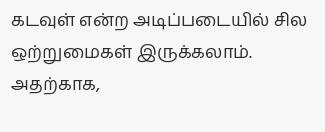கடவுள் என்ற அடிப்படையில் சில ஒற்றுமைகள் இருக்கலாம். அதற்காக,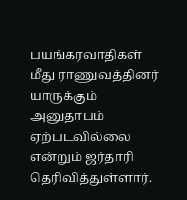பயங்கரவாதிகள் மீது ராணுவத்தினர் யாருக்கும் அனுதாபம் ஏற்படவில்லை என்றும் ஜர்தாரி தெரிவித்துள்ளார்.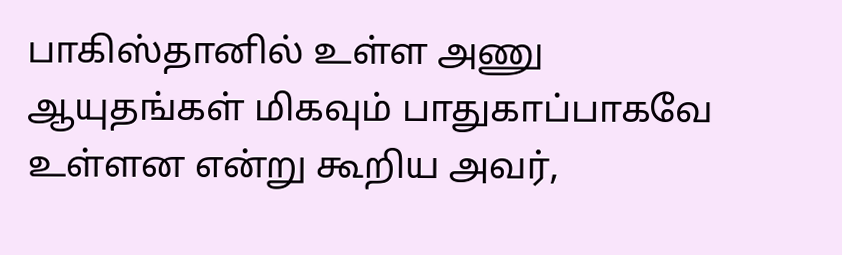பாகிஸ்தானில் உள்ள அணு ஆயுதங்கள் மிகவும் பாதுகாப்பாகவே உள்ளன என்று கூறிய அவர்,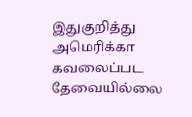இதுகுறித்து அமெரிக்கா கவலைப்பட தேவையில்லை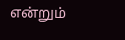என்றும்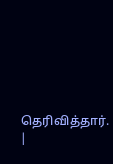தெரிவித்தார்.
|